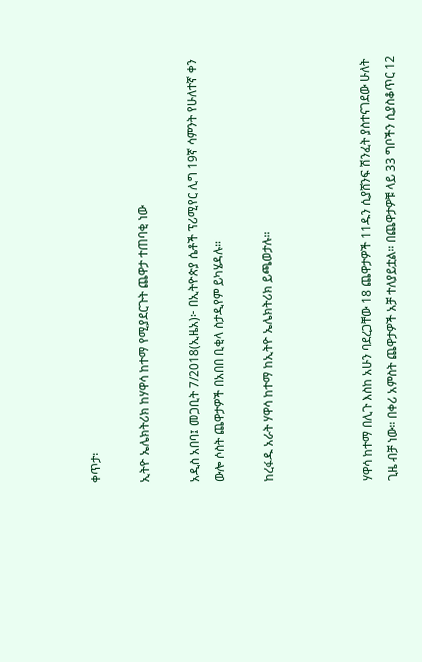ቀጥታ፡

ኢትዮ ኤሌክትሪክ ከሃዋሳ ከተማ የሚያደርጉት ጨዋታ ተጠባቂ ነው

አዲስ አበባ፤ መጋቢት 7/2018(ኢዜአ)፦ በኢትዮጵያ ሴቶች ፕሪሚየር ሊግ 19ኛ ሳምንት የሁለተኛ ቀን ውሎ ሶስት ጨዋታዎች በአበበ ቢቂላ ስታዲየም ይካሄዳሉ።

ከረፋዱ አራት ሃዋሳ ከተማ ከኢትዮ ኤሌክትሪክ ይጫወታሉ።



ሃዋሳ ከተማ በሊጉ እስከ አሁን ባደረጋቸው 18 ጨዋታዎች 11ዱን ሲያሸንፍ ሽንፈት ያስተናገደው ሁለት ጊዜ ብቻ ነው። በቀሪ አምስት ጨዋታዎች አቻ ተለያይቷል። በጨዋታዎቹ ላይ 33 ግቦችን ሲያስቆጥር 12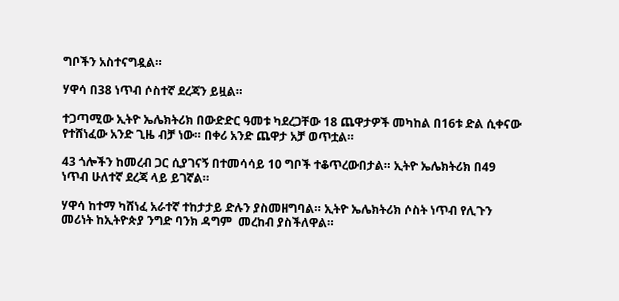ግቦችን አስተናግዷል።

ሃዋሳ በ38 ነጥብ ሶስተኛ ደረጃን ይዟል።

ተጋጣሚው ኢትዮ ኤሌክትሪክ በውድድር ዓመቱ ካደረጋቸው 18 ጨዋታዎች መካከል በ16ቱ ድል ሲቀናው የተሸነፈው አንድ ጊዜ ብቻ ነው። በቀሪ አንድ ጨዋታ አቻ ወጥቷል።

43 ጎሎችን ከመረብ ጋር ሲያገናኝ በተመሳሳይ 10 ግቦች ተቆጥረውበታል። ኢትዮ ኤሌክትሪክ በ49 ነጥብ ሁለተኛ ደረጃ ላይ ይገኛል።

ሃዋሳ ከተማ ካሸነፈ አራተኛ ተከታታይ ድሉን ያስመዘግባል። ኢትዮ ኤሌክትሪክ ሶስት ነጥብ የሊጉን መሪነት ከኢትዮጵያ ንግድ ባንክ ዳግም  መረከብ ያስችለዋል።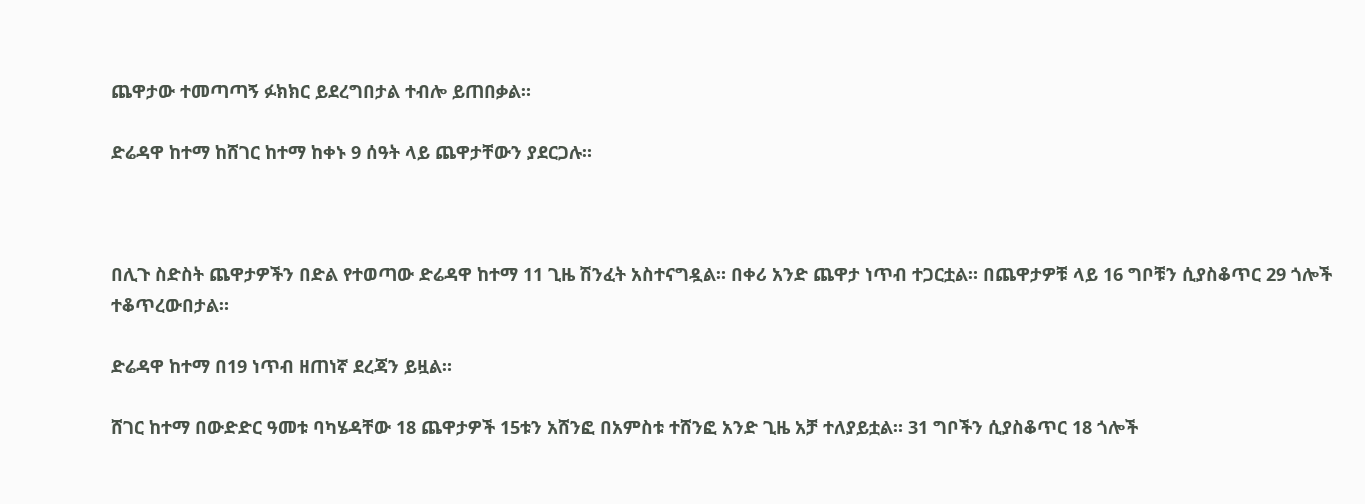ጨዋታው ተመጣጣኝ ፉክክር ይደረግበታል ተብሎ ይጠበቃል።

ድሬዳዋ ከተማ ከሸገር ከተማ ከቀኑ 9 ሰዓት ላይ ጨዋታቸውን ያደርጋሉ።



በሊጉ ስድስት ጨዋታዎችን በድል የተወጣው ድሬዳዋ ከተማ 11 ጊዜ ሽንፈት አስተናግዷል። በቀሪ አንድ ጨዋታ ነጥብ ተጋርቷል። በጨዋታዎቹ ላይ 16 ግቦቹን ሲያስቆጥር 29 ጎሎች ተቆጥረውበታል።

ድሬዳዋ ከተማ በ19 ነጥብ ዘጠነኛ ደረጃን ይዟል።

ሸገር ከተማ በውድድር ዓመቱ ባካሄዳቸው 18 ጨዋታዎች 15ቱን አሸንፎ በአምስቱ ተሸንፎ አንድ ጊዜ አቻ ተለያይቷል። 31 ግቦችን ሲያስቆጥር 18 ጎሎች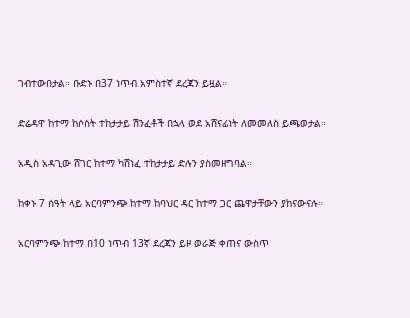ገብተውበታል። ቡድኑ በ37 ነጥብ አምስተኛ ደረጃን ይዟል።

ድሬዳዋ ከተማ ከሶስት ተከታታይ ሽንፈቶች በኋላ ወደ አሸናፊነት ለመመለስ ይጫወታል።

አዲስ አዳጊው ሸገር ከተማ ካሸነፈ ተከታታይ ድሉን ያስመዘግባል።

ከቀኑ 7 ሰዓት ላይ አርባምንጭ ከተማ ከባህር ዳር ከተማ ጋር ጨዋታቸውን ያከናውናሉ።

አርባምንጭ ከተማ በ10 ነጥብ 13ኛ ደረጃን ይዞ ወራጅ ቀጠና ውስጥ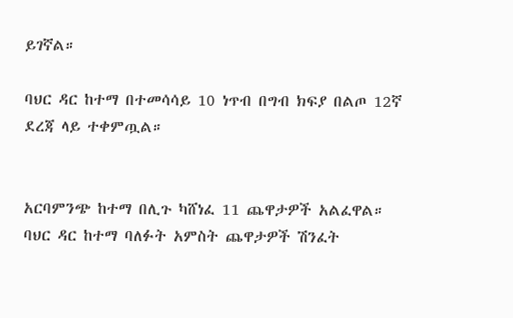ይገኛል።

ባህር ዳር ከተማ በተመሳሳይ 10 ነጥብ በግብ ክፍያ በልጦ 12ኛ ደረጃ ላይ ተቀምጧል።


አርባምንጭ ከተማ በሊጉ ካሸነፈ 11 ጨዋታዎች አልፈዋል። ባህር ዳር ከተማ ባለፉት አምስት ጨዋታዎች ሽንፈት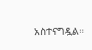አስተናግዷል።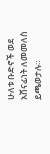ሁለቱ ቡድኖች ወደ አሸናፊነት ለመመለስ ይጫወታሉ።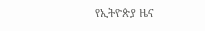የኢትዮጵያ ዜና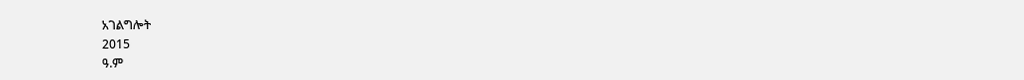አገልግሎት
2015
ዓ.ም